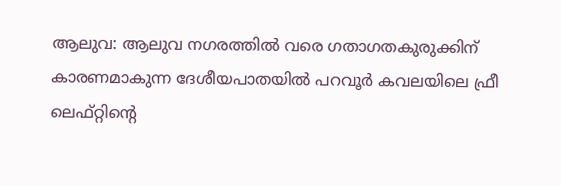ആലുവ: ആലുവ നഗരത്തിൽ വരെ ഗതാഗതകുരുക്കിന് കാരണമാകുന്ന ദേശീയപാതയിൽ പറവൂർ കവലയിലെ ഫ്രീ ലെഫ്റ്റിന്റെ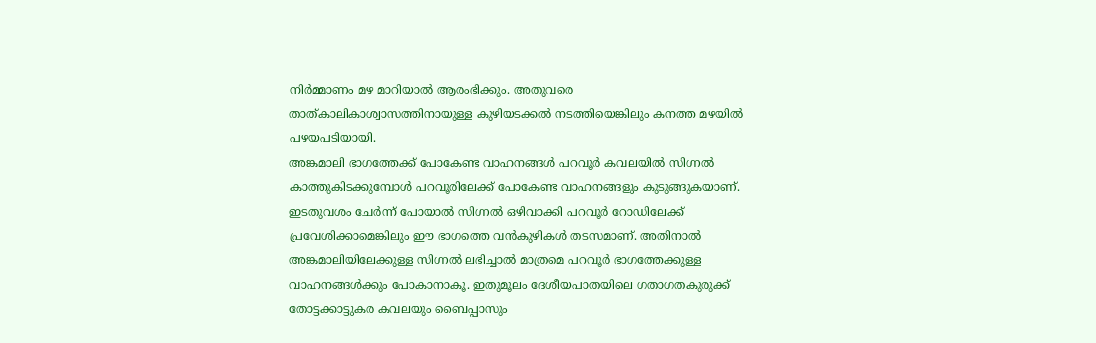നിർമ്മാണം മഴ മാറിയാൽ ആരംഭിക്കും. അതുവരെ താത്കാലികാശ്വാസത്തിനായുള്ള കുഴിയടക്കൽ നടത്തിയെങ്കിലും കനത്ത മഴയിൽ പഴയപടിയായി.
അങ്കമാലി ഭാഗത്തേക്ക് പോകേണ്ട വാഹനങ്ങൾ പറവൂർ കവലയിൽ സിഗ്നൽ കാത്തുകിടക്കുമ്പോൾ പറവൂരിലേക്ക് പോകേണ്ട വാഹനങ്ങളും കുടുങ്ങുകയാണ്. ഇടതുവശം ചേർന്ന് പോയാൽ സിഗ്നൽ ഒഴിവാക്കി പറവൂർ റോഡിലേക്ക് പ്രവേശിക്കാമെങ്കിലും ഈ ഭാഗത്തെ വൻകുഴികൾ തടസമാണ്. അതിനാൽ അങ്കമാലിയിലേക്കുള്ള സിഗ്നൽ ലഭിച്ചാൽ മാത്രമെ പറവൂർ ഭാഗത്തേക്കുള്ള വാഹനങ്ങൾക്കും പോകാനാകൂ. ഇതുമൂലം ദേശീയപാതയിലെ ഗതാഗതകുരുക്ക് തോട്ടക്കാട്ടുകര കവലയും ബൈപ്പാസും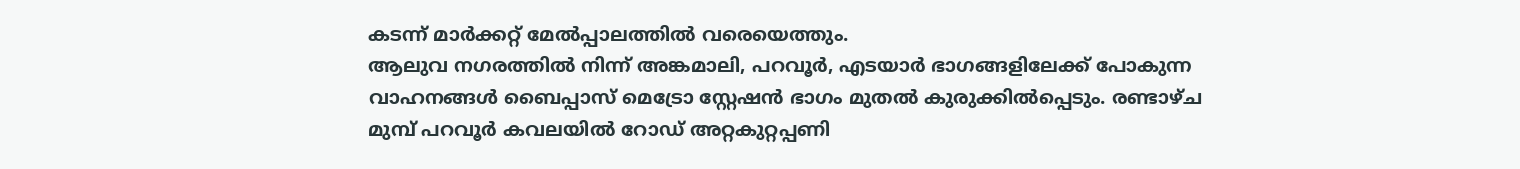കടന്ന് മാർക്കറ്റ് മേൽപ്പാലത്തിൽ വരെയെത്തും.
ആലുവ നഗരത്തിൽ നിന്ന് അങ്കമാലി, പറവൂർ, എടയാർ ഭാഗങ്ങളിലേക്ക് പോകുന്ന വാഹനങ്ങൾ ബൈപ്പാസ് മെട്രോ സ്റ്റേഷൻ ഭാഗം മുതൽ കുരുക്കിൽപ്പെടും. രണ്ടാഴ്ച മുമ്പ് പറവൂർ കവലയിൽ റോഡ് അറ്റകുറ്റപ്പണി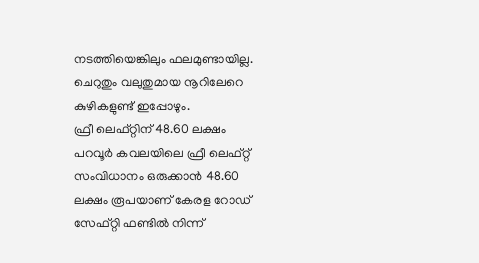നടത്തിയെങ്കിലും ഫലമുണ്ടായില്ല. ചെറുതും വലുതുമായ നൂറിലേറെ കുഴികളുണ്ട് ഇപ്പോഴും.
ഫ്രീ ലെഫ്റ്റിന് 48.60 ലക്ഷം
പറവൂർ കവലയിലെ ഫ്രീ ലെഫ്റ്റ് സംവിധാനം ഒരുക്കാൻ 48.60 ലക്ഷം രൂപയാണ് കേരള റോഡ് സേഫ്റ്റി ഫണ്ടിൽ നിന്ന്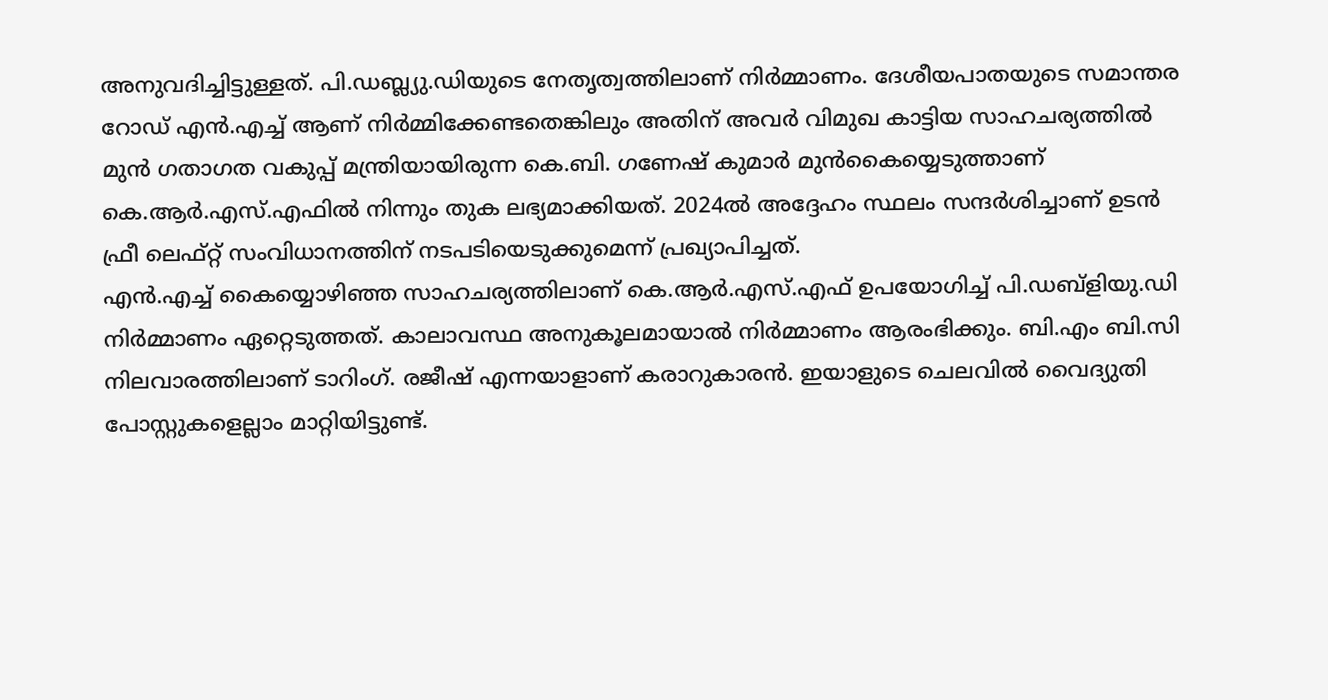അനുവദിച്ചിട്ടുള്ളത്. പി.ഡബ്ല്യു.ഡിയുടെ നേതൃത്വത്തിലാണ് നിർമ്മാണം. ദേശീയപാതയുടെ സമാന്തര റോഡ് എൻ.എച്ച് ആണ് നിർമ്മിക്കേണ്ടതെങ്കിലും അതിന് അവർ വിമുഖ കാട്ടിയ സാഹചര്യത്തിൽ മുൻ ഗതാഗത വകുപ്പ് മന്ത്രിയായിരുന്ന കെ.ബി. ഗണേഷ് കുമാർ മുൻകൈയ്യെടുത്താണ് കെ.ആർ.എസ്.എഫിൽ നിന്നും തുക ലഭ്യമാക്കിയത്. 2024ൽ അദ്ദേഹം സ്ഥലം സന്ദർശിച്ചാണ് ഉടൻ ഫ്രീ ലെഫ്റ്റ് സംവിധാനത്തിന് നടപടിയെടുക്കുമെന്ന് പ്രഖ്യാപിച്ചത്.
എൻ.എച്ച് കൈയ്യൊഴിഞ്ഞ സാഹചര്യത്തിലാണ് കെ.ആർ.എസ്.എഫ് ഉപയോഗിച്ച് പി.ഡബ്ളിയു.ഡി നിർമ്മാണം ഏറ്റെടുത്തത്. കാലാവസ്ഥ അനുകൂലമായാൽ നിർമ്മാണം ആരംഭിക്കും. ബി.എം ബി.സി നിലവാരത്തിലാണ് ടാറിംഗ്. രജീഷ് എന്നയാളാണ് കരാറുകാരൻ. ഇയാളുടെ ചെലവിൽ വൈദ്യുതി പോസ്റ്റുകളെല്ലാം മാറ്റിയിട്ടുണ്ട്.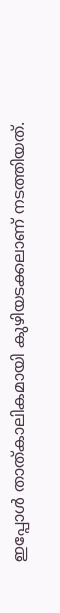ഇപ്പോൾ താത്കാലികമായി കുഴിയടക്കലാണ് നടത്തിയത്.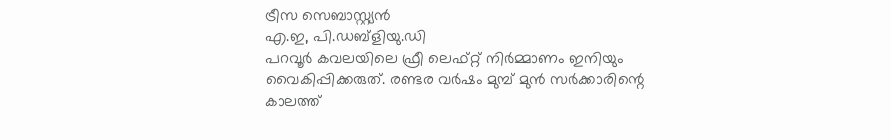ട്രീസ സെബാസ്റ്റ്യൻ
എ.ഇ, പി.ഡബ്ളിയു.ഡി
പറവൂർ കവലയിലെ ഫ്രീ ലെഫ്റ്റ് നിർമ്മാണം ഇനിയും വൈകിപ്പിക്കരുത്. രണ്ടര വർഷം മുമ്പ് മുൻ സർക്കാരിന്റെ കാലത്ത്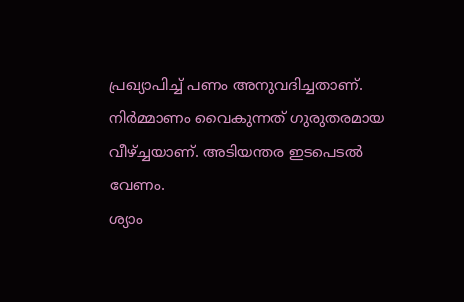പ്രഖ്യാപിച്ച് പണം അനുവദിച്ചതാണ്. നിർമ്മാണം വൈകുന്നത് ഗുരുതരമായ വീഴ്ച്ചയാണ്. അടിയന്തര ഇടപെടൽ വേണം.
ശ്യാം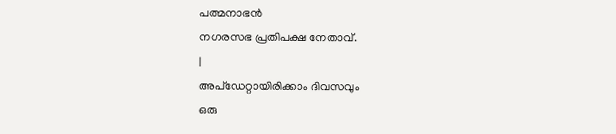പത്മനാഭൻ
നഗരസഭ പ്രതിപക്ഷ നേതാവ്.
|
അപ്ഡേറ്റായിരിക്കാം ദിവസവും
ഒരു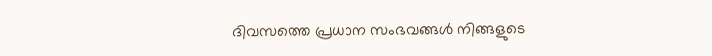ദിവസത്തെ പ്രധാന സംഭവങ്ങൾ നിങ്ങളുടെ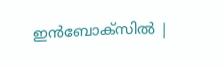ഇൻബോക്സിൽ |